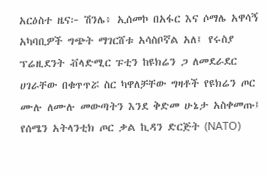አርዕስተ ዜና፦ ሽንሌ፥ ኢሰመኮ በአፋር እና ሶማሌ አዋሳኝ አካባቢዎች ግጭት ማገርሸቱ አሳስቦኛል አለ፤ የሩስያ ፕሬዚደንት ቭላድሚር ፑቲን ከዩክሬን ጋ ለመደራደር ሀገራቸው በቁጥጥሯ ስር ካዋለቻቸው ግዛቶች የዩክሬን ጦር ሙሉ ለሙሉ መውጣትን እንደ ቅድመ ሁኔታ አስቀመጡ፤ የሰሜን አትላንቲክ ጦር ቃል ኪዳን ድርጅት (NATO)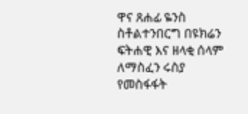ዋና ጸሐፊ ዬንስ ስቶልተንበርግ በዩክሬን ፍትሐዊ እና ዘላቂ ሰላም ለማስፈን ሩስያ የመስፋፋት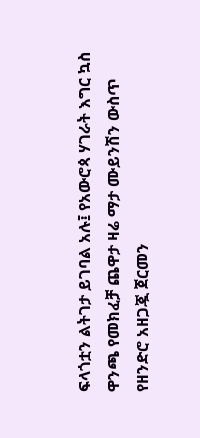ፍላጎቷን ልትገታ ይገባል አሉ፤ የአውሮጳ ሃገራት እግር ኳስ ዋንጫ የመክፈቻ ጨዋታ ዛሬ ማታ ሙይንሽን ውስጥ የዘንድሮ አዘጋጇ ጀርመን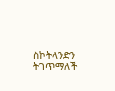ስኮትላንድን ትገጥማለች